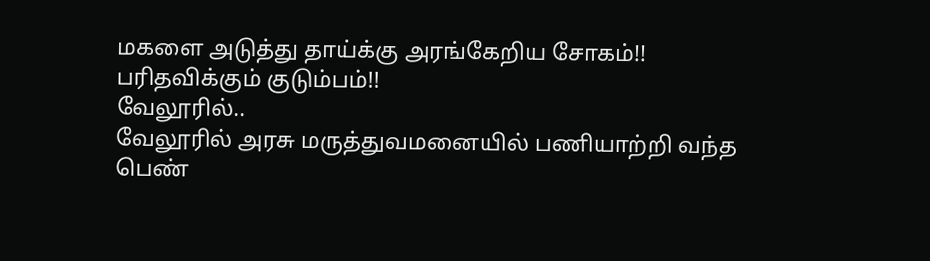மகளை அடுத்து தாய்க்கு அரங்கேறிய சோகம்!! பரிதவிக்கும் குடும்பம்!!
வேலூரில்..
வேலூரில் அரசு மருத்துவமனையில் பணியாற்றி வந்த பெண்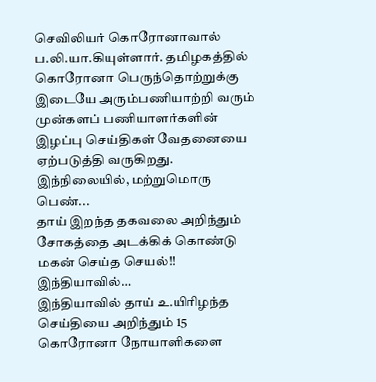செவிலியர் கொரோனாவால் ப.லி.யா.கியுள்ளார். தமிழகத்தில் கொரோனா பெருந்தொற்றுக்கு இடையே அரும்பணியாற்றி வரும் முன்களப் பணியாளர்களின் இழப்பு செய்திகள் வேதனையை ஏற்படுத்தி வருகிறது.
இந்நிலையில், மற்றுமொரு பெண்...
தாய் இறந்த தகவலை அறிந்தும் சோகத்தை அடக்கிக் கொண்டு மகன் செய்த செயல்!!
இந்தியாவில்…
இந்தியாவில் தாய் உ.யிரிழந்த செய்தியை அறிந்தும் 15 கொரோனா நோயாளிகளை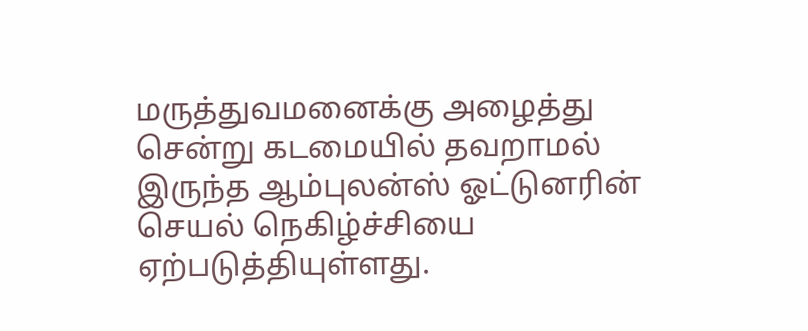மருத்துவமனைக்கு அழைத்து சென்று கடமையில் தவறாமல் இருந்த ஆம்புலன்ஸ் ஓட்டுனரின் செயல் நெகிழ்ச்சியை ஏற்படுத்தியுள்ளது.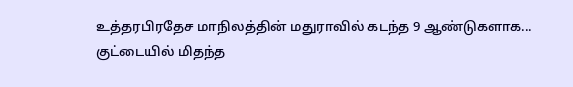உத்தரபிரதேச மாநிலத்தின் மதுராவில் கடந்த 9 ஆண்டுகளாக...
குட்டையில் மிதந்த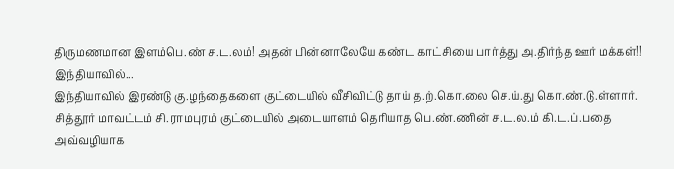திருமணமான இளம்பெ.ண் ச.ட.லம்! அதன் பின்னாலேயே கண்ட காட்சியை பார்த்து அ.திர்ந்த ஊர் மக்கள்!!
இந்தியாவில்...
இந்தியாவில் இரண்டு கு.ழந்தைகளை குட்டையில் வீசிவிட்டு தாய் த.ற்.கொ.லை செ.ய்.து கொ.ண்.டு.ள்ளார்.
சித்தூர் மாவட்டம் சி.ராமபுரம் குட்டையில் அடையாளம் தெரியாத பெ.ண்.ணின் ச.ட.ல.ம் கி.ட.ப்.பதை அவ்வழியாக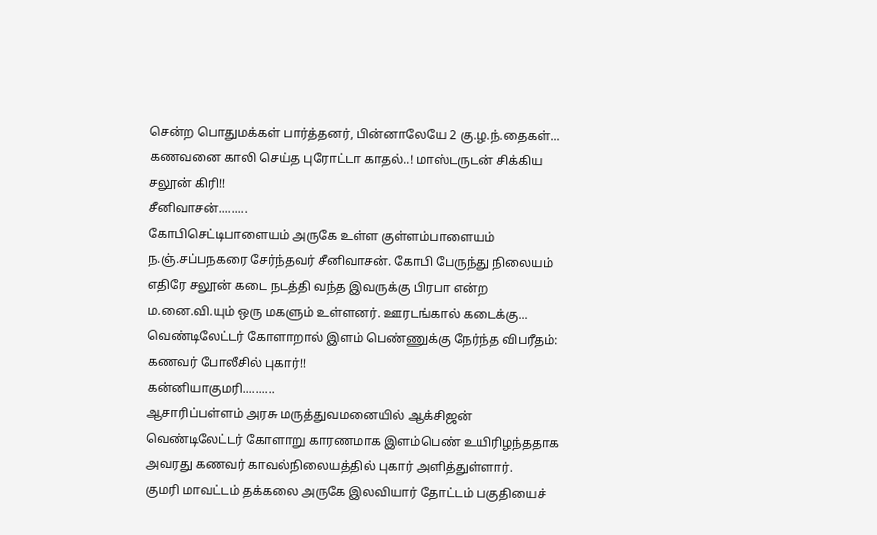சென்ற பொதுமக்கள் பார்த்தனர், பின்னாலேயே 2 கு.ழ.ந்.தைகள்...
கணவனை காலி செய்த புரோட்டா காதல்..! மாஸ்டருடன் சிக்கிய சலூன் கிரி!!
சீனிவாசன்.........
கோபிசெட்டிபாளையம் அருகே உள்ள குள்ளம்பாளையம் ந.ஞ்.சப்பநகரை சேர்ந்தவர் சீனிவாசன். கோபி பேருந்து நிலையம் எதிரே சலூன் கடை நடத்தி வந்த இவருக்கு பிரபா என்ற ம.னை.வி.யும் ஒரு மகளும் உள்ளனர். ஊரடங்கால் கடைக்கு...
வெண்டிலேட்டர் கோளாறால் இளம் பெண்ணுக்கு நேர்ந்த விபரீதம்: கணவர் போலீசில் புகார்!!
கன்னியாகுமரி..........
ஆசாரிப்பள்ளம் அரசு மருத்துவமனையில் ஆக்சிஜன் வெண்டிலேட்டர் கோளாறு காரணமாக இளம்பெண் உயிரிழந்ததாக அவரது கணவர் காவல்நிலையத்தில் புகார் அளித்துள்ளார்.
குமரி மாவட்டம் தக்கலை அருகே இலவியார் தோட்டம் பகுதியைச்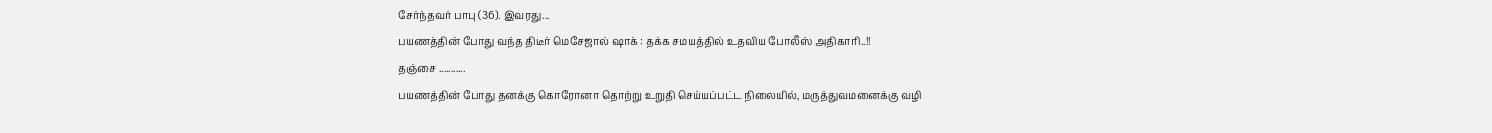சேர்ந்தவர் பாபு (36). இவரது...
பயணத்தின் போது வந்த திடீர் மெசேஜால் ஷாக் : தக்க சமயத்தில் உதவிய போலீஸ் அதிகாரி..!!
தஞ்சை ...........
பயணத்தின் போது தனக்கு கொரோனா தொற்று உறுதி செய்யப்பட்ட நிலையில், மருத்துவமனைக்கு வழி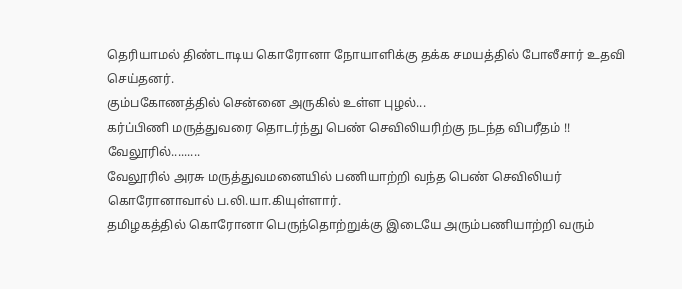தெரியாமல் திண்டாடிய கொரோனா நோயாளிக்கு தக்க சமயத்தில் போலீசார் உதவி செய்தனர்.
கும்பகோணத்தில் சென்னை அருகில் உள்ள புழல்...
கர்ப்பிணி மருத்துவரை தொடர்ந்து பெண் செவிலியரிற்கு நடந்த விபரீதம் !!
வேலூரில்.........
வேலூரில் அரசு மருத்துவமனையில் பணியாற்றி வந்த பெண் செவிலியர் கொரோனாவால் ப.லி.யா.கியுள்ளார்.
தமிழகத்தில் கொரோனா பெருந்தொற்றுக்கு இடையே அரும்பணியாற்றி வரும்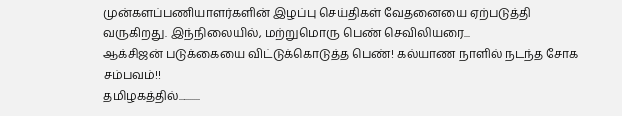முன்களப்பணியாளர்களின் இழப்பு செய்திகள் வேதனையை ஏற்படுத்தி வருகிறது. இந்நிலையில், மற்றுமொரு பெண் செவிலியரை...
ஆக்சிஜன் படுக்கையை விட்டுக்கொடுத்த பெண்! கல்யாண நாளில் நடந்த சோக சம்பவம்!!
தமிழகத்தில்...........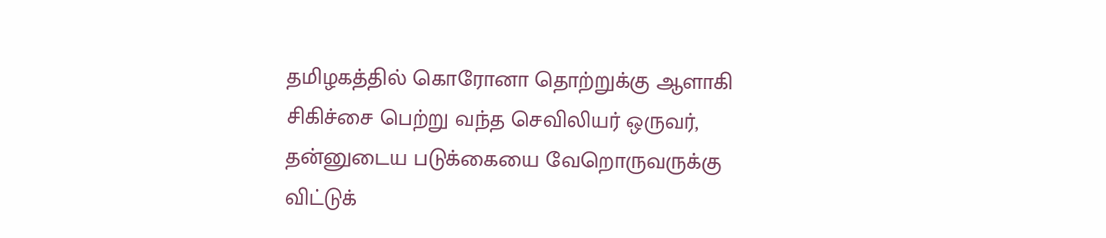தமிழகத்தில் கொரோனா தொற்றுக்கு ஆளாகி சிகிச்சை பெற்று வந்த செவிலியர் ஒருவர், தன்னுடைய படுக்கையை வேறொருவருக்கு விட்டுக்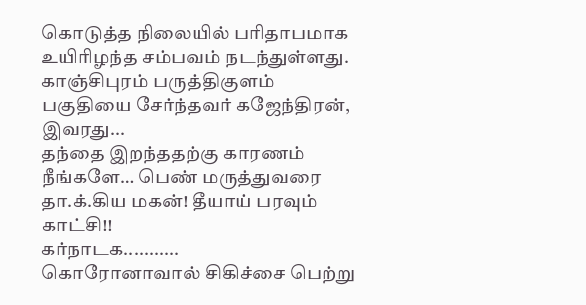கொடுத்த நிலையில் பரிதாபமாக உயிரிழந்த சம்பவம் நடந்துள்ளது.
காஞ்சிபுரம் பருத்திகுளம் பகுதியை சேர்ந்தவர் கஜேந்திரன், இவரது...
தந்தை இறந்ததற்கு காரணம் நீங்களே… பெண் மருத்துவரை தா.க்.கிய மகன்! தீயாய் பரவும் காட்சி!!
கர்நாடக...........
கொரோனாவால் சிகிச்சை பெற்று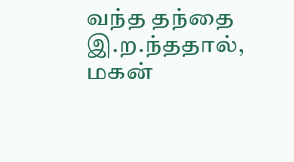வந்த தந்தை இ.ற.ந்ததால், மகன்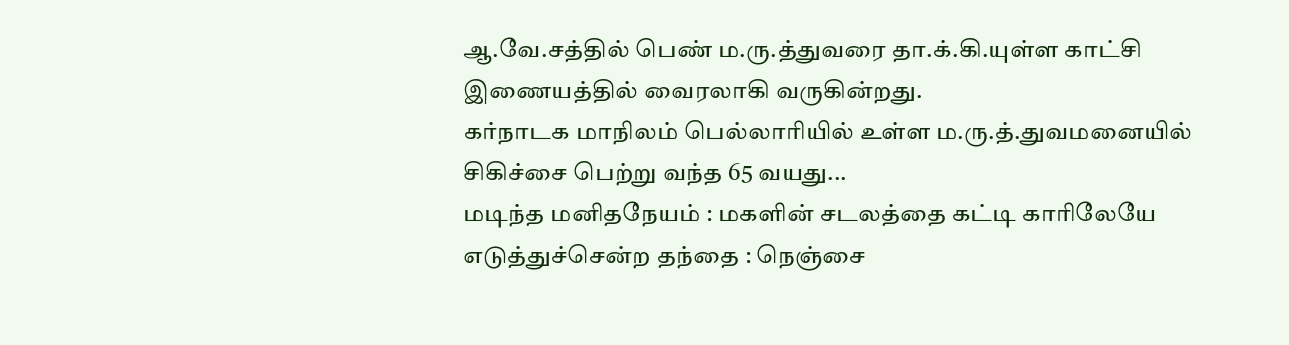ஆ.வே.சத்தில் பெண் ம.ரு.த்துவரை தா.க்.கி.யுள்ள காட்சி இணையத்தில் வைரலாகி வருகின்றது.
கர்நாடக மாநிலம் பெல்லாரியில் உள்ள ம.ரு.த்.துவமனையில் சிகிச்சை பெற்று வந்த 65 வயது...
மடிந்த மனிதநேயம் : மகளின் சடலத்தை கட்டி காரிலேயே எடுத்துச்சென்ற தந்தை : நெஞ்சை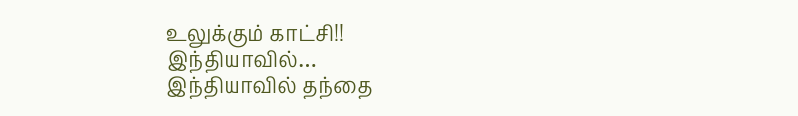உலுக்கும் காட்சி!!
இந்தியாவில்…
இந்தியாவில் தந்தை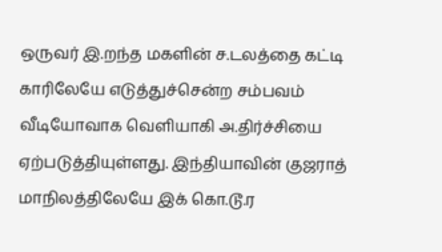ஒருவர் இ.றந்த மகளின் ச.டலத்தை கட்டி காரிலேயே எடுத்துச்சென்ற சம்பவம் வீடியோவாக வெளியாகி அ.திர்ச்சியை ஏற்படுத்தியுள்ளது. இந்தியாவின் குஜராத் மாநிலத்திலேயே இக் கொ.டூ.ர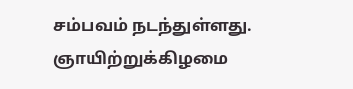சம்பவம் நடந்துள்ளது.
ஞாயிற்றுக்கிழமை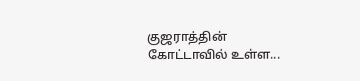குஜராத்தின் கோட்டாவில் உள்ள...